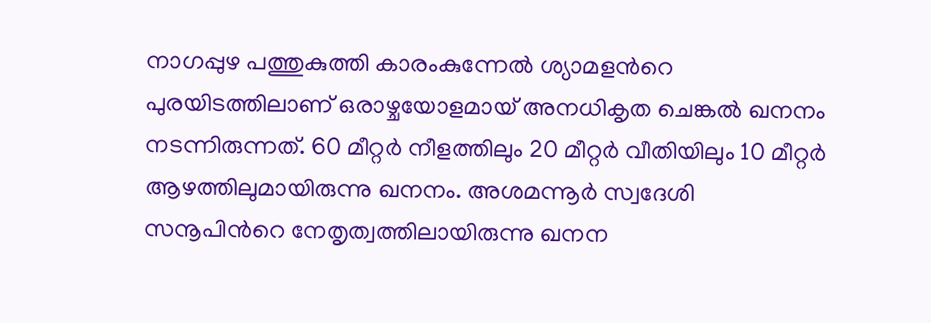നാഗപ്പുഴ പത്തുകുത്തി കാരംകുന്നേൽ ശ്യാമളന്‍റെ പുരയിടത്തിലാണ് ഒരാഴ്ചയോളമായ് അനധികൃത ചെങ്കൽ ഖനനം നടന്നിരുന്നത്. 60 മീറ്റർ നീളത്തിലും 20 മീറ്റർ വീതിയിലും 10 മീറ്റർ ആഴത്തിലുമായിരുന്നു ഖനനം. അശമന്നൂർ സ്വദേശി സനൂപിന്‍റെ നേതൃത്വത്തിലായിരുന്നു ഖനന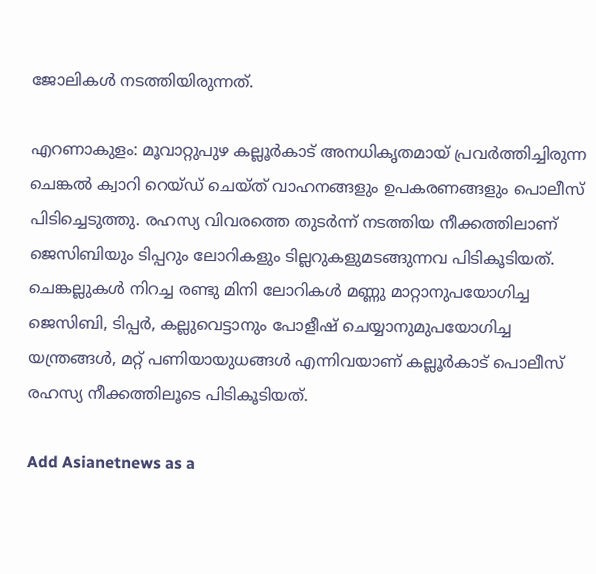ജോലികൾ നടത്തിയിരുന്നത്.

എറണാകുളം: മൂവാറ്റുപുഴ കല്ലൂർകാട് അനധികൃതമായ് പ്രവർത്തിച്ചിരുന്ന ചെങ്കൽ ക്വാറി റെയ്ഡ് ചെയ്ത് വാഹനങ്ങളും ഉപകരണങ്ങളും പൊലീസ് പിടിച്ചെടുത്തു. രഹസ്യ വിവരത്തെ തുടർന്ന് നടത്തിയ നീക്കത്തിലാണ് ജെസിബിയും ടിപ്പറും ലോറികളും ടില്ലറുകളുമടങ്ങുന്നവ പിടികൂടിയത്. ചെങ്കല്ലുകൾ നിറച്ച രണ്ടു മിനി ലോറികൾ മണ്ണു മാറ്റാനുപയോഗിച്ച ജെസിബി, ടിപ്പർ, കല്ലുവെട്ടാനും പോളീഷ് ചെയ്യാനുമുപയോഗിച്ച യന്ത്രങ്ങൾ, മറ്റ് പണിയായുധങ്ങൾ എന്നിവയാണ് കല്ലൂർകാട് പൊലീസ് രഹസ്യ നീക്കത്തിലൂടെ പിടികൂടിയത്.

Add Asianetnews as a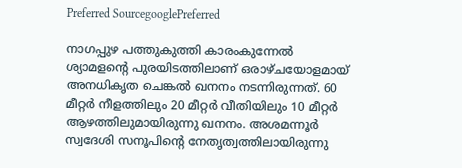Preferred SourcegooglePreferred

നാഗപ്പുഴ പത്തുകുത്തി കാരംകുന്നേൽ ശ്യാമളന്‍റെ പുരയിടത്തിലാണ് ഒരാഴ്ചയോളമായ് അനധികൃത ചെങ്കൽ ഖനനം നടന്നിരുന്നത്. 60 മീറ്റർ നീളത്തിലും 20 മീറ്റർ വീതിയിലും 10 മീറ്റർ ആഴത്തിലുമായിരുന്നു ഖനനം. അശമന്നൂർ സ്വദേശി സനൂപിന്‍റെ നേതൃത്വത്തിലായിരുന്നു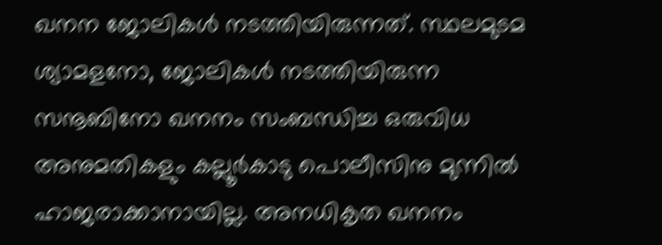ഖനന ജോലികൾ നടത്തിയിരുന്നത്. സ്ഥലമുടമ ശ്യാമളനോ, ജോലികൾ നടത്തിയിരുന്ന സനൂബിനോ ഖനനം സംബന്ധിച്ച ഒരുവിധ അനുമതികളും കല്ലൂർകാടു പൊലീസിനു മുന്നിൽ ഹാജരാക്കാനായില്ല. അനധികൃത ഖനനം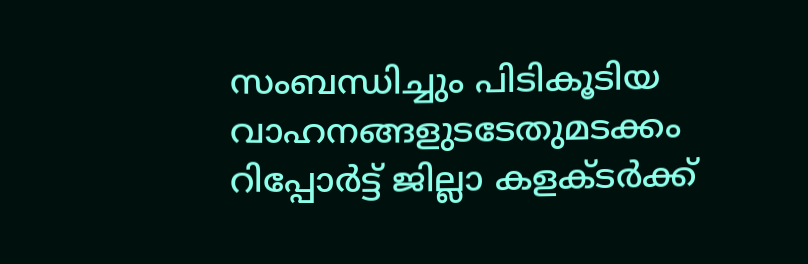സംബന്ധിച്ചും പിടികൂടിയ വാഹനങ്ങളുടടേതുമടക്കം റിപ്പോർട്ട് ജില്ലാ കളക്ടർക്ക്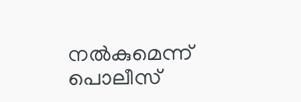നൽകുമെന്ന് പൊലീസ്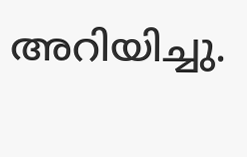അറിയിച്ചു.